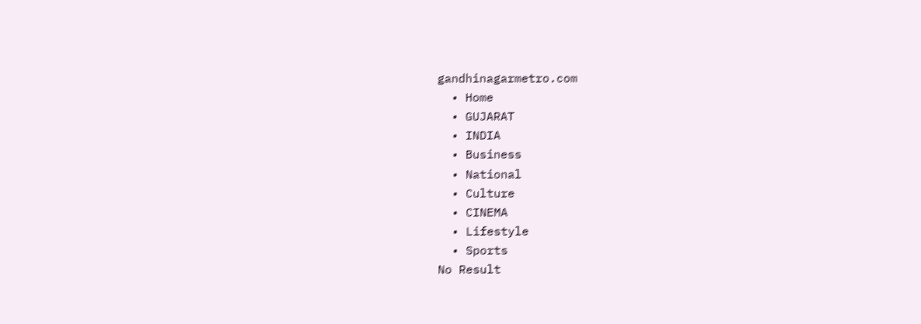gandhinagarmetro.com
  • Home
  • GUJARAT
  • INDIA
  • Business
  • National
  • Culture
  • CINEMA
  • Lifestyle
  • Sports
No Result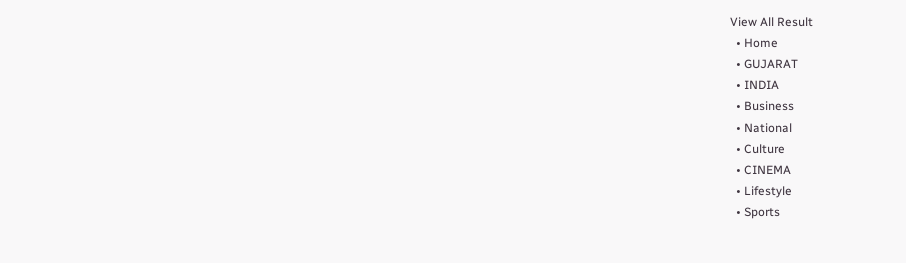View All Result
  • Home
  • GUJARAT
  • INDIA
  • Business
  • National
  • Culture
  • CINEMA
  • Lifestyle
  • Sports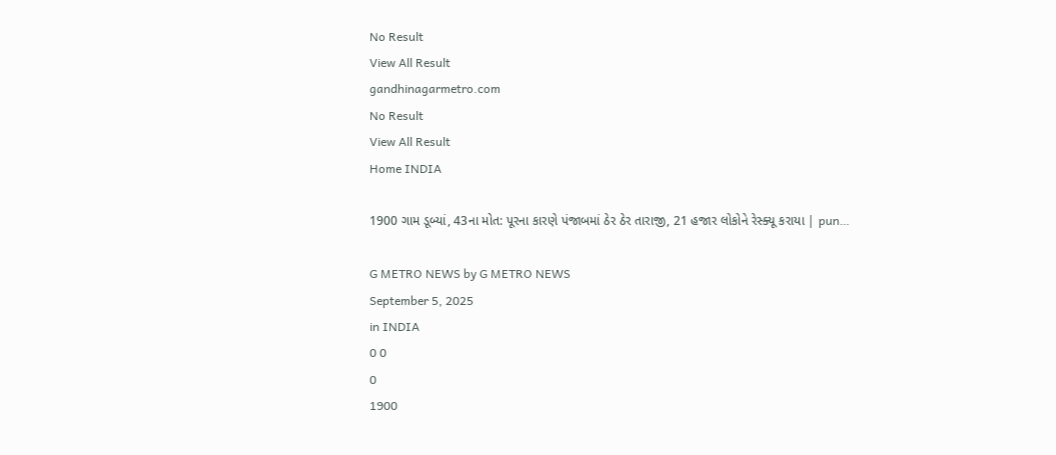No Result
View All Result
gandhinagarmetro.com
No Result
View All Result
Home INDIA

1900 ગામ ડૂબ્યાં, 43ના મોત: પૂરના કારણે પંજાબમાં ઠેર ઠેર તારાજી, 21 હજાર લોકોને રેસ્ક્યૂ કરાયા | pun…

G METRO NEWS by G METRO NEWS
September 5, 2025
in INDIA
0 0
0
1900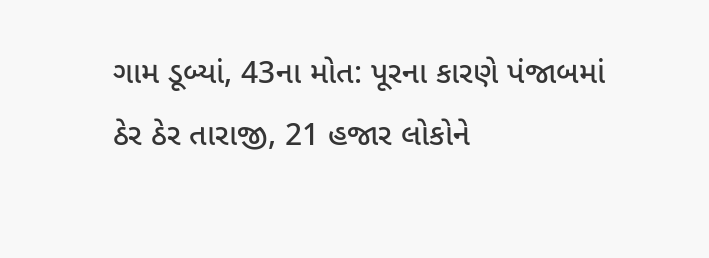ગામ ડૂબ્યાં, 43ના મોત: પૂરના કારણે પંજાબમાં ઠેર ઠેર તારાજી, 21 હજાર લોકોને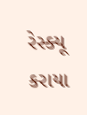રેસ્ક્યૂ કરાયા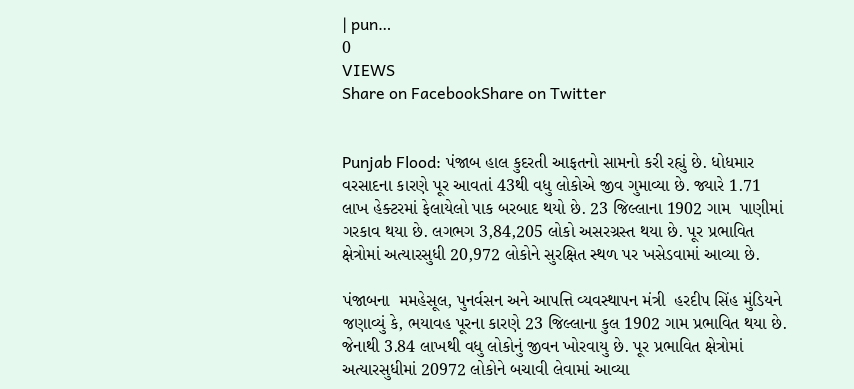| pun…
0
VIEWS
Share on FacebookShare on Twitter


Punjab Flood: પંજાબ હાલ કુદરતી આફતનો સામનો કરી રહ્યું છે. ધોધમાર વરસાદના કારણે પૂર આવતાં 43થી વધુ લોકોએ જીવ ગુમાવ્યા છે. જ્યારે 1.71 લાખ હેક્ટરમાં ફેલાયેલો પાક બરબાદ થયો છે. 23 જિલ્લાના 1902 ગામ  પાણીમાં ગરકાવ થયા છે. લગભગ 3,84,205 લોકો અસરગ્રસ્ત થયા છે. પૂર પ્રભાવિત ક્ષેત્રોમાં અત્યારસુધી 20,972 લોકોને સુરક્ષિત સ્થળ પર ખસેડવામાં આવ્યા છે.

પંજાબના  મમહેસૂલ, પુનર્વસન અને આપત્તિ વ્યવસ્થાપન મંત્રી  હરદીપ સિંહ મુંડિયને જણાવ્યું કે, ભયાવહ પૂરના કારણે 23 જિલ્લાના કુલ 1902 ગામ પ્રભાવિત થયા છે. જેનાથી 3.84 લાખથી વધુ લોકોનું જીવન ખોરવાયુ છે. પૂર પ્રભાવિત ક્ષેત્રોમાં અત્યારસુધીમાં 20972 લોકોને બચાવી લેવામાં આવ્યા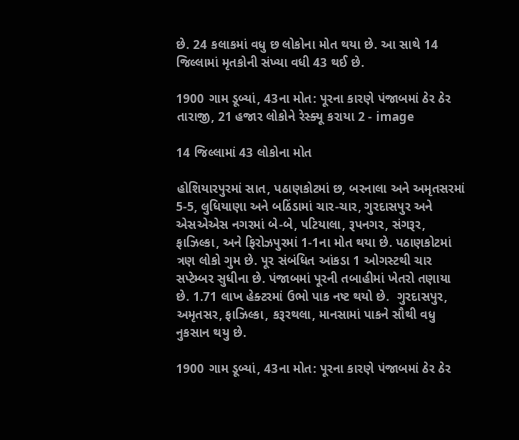છે. 24 કલાકમાં વધુ છ લોકોના મોત થયા છે. આ સાથે 14 જિલ્લામાં મૃતકોની સંખ્યા વધી 43 થઈ છે.

1900 ગામ ડૂબ્યાં, 43ના મોત: પૂરના કારણે પંજાબમાં ઠેર ઠેર તારાજી, 21 હજાર લોકોને રેસ્ક્યૂ કરાયા 2 - image

14 જિલ્લામાં 43 લોકોના મોત

હોશિયારપુરમાં સાત, પઠાણકોટમાં છ, બરનાલા અને અમૃતસરમાં 5-5, લુધિયાણા અને બઠિંડામાં ચાર-ચાર, ગુરદાસપુર અને એસએએસ નગરમાં બે-બે, પટિયાલા, રૂપનગર, સંગરૂર, ફાઝિલ્કા, અને ફિરોઝપુરમાં 1-1ના મોત થયા છે. પઠાણકોટમાં ત્રણ લોકો ગુમ છે. પૂર સંબંધિત આંકડા 1 ઓગસ્ટથી ચાર સપ્ટેમ્બર સુધીના છે. પંજાબમાં પૂરની તબાહીમાં ખેતરો તણાયા છે. 1.71 લાખ હેક્ટરમાં ઉભો પાક નષ્ટ થયો છે.  ગુરદાસપુર, અમૃતસર, ફાઝિલ્કા, કરૂરથલા, માનસામાં પાકને સૌથી વધુ નુકસાન થયુ છે.

1900 ગામ ડૂબ્યાં, 43ના મોત: પૂરના કારણે પંજાબમાં ઠેર ઠેર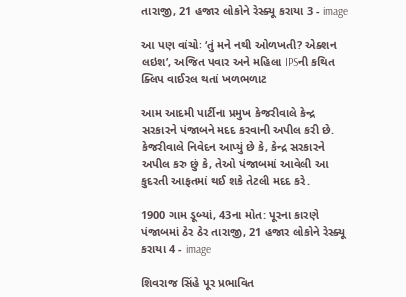તારાજી, 21 હજાર લોકોને રેસ્ક્યૂ કરાયા 3 - image

આ પણ વાંચોઃ ‘તું મને નથી ઓળખતી? એક્શન લઇશ’, અજિત પવાર અને મહિલા IPSની કથિત ક્લિપ વાઈરલ થતાં ખળભળાટ

આમ આદમી પાર્ટીના પ્રમુખ કેજરીવાલે કેન્દ્ર સરકારને પંજાબને મદદ કરવાની અપીલ કરી છે. કેજરીવાલે નિવેદન આપ્યું છે કે, કેન્દ્ર સરકારને અપીલ કરુ છું કે, તેઓ પંજાબમાં આવેલી આ કુદરતી આફતમાં થઈ શકે તેટલી મદદ કરે.

1900 ગામ ડૂબ્યાં, 43ના મોત: પૂરના કારણે પંજાબમાં ઠેર ઠેર તારાજી, 21 હજાર લોકોને રેસ્ક્યૂ કરાયા 4 - image

શિવરાજ સિંહે પૂર પ્રભાવિત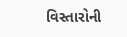વિસ્તારોની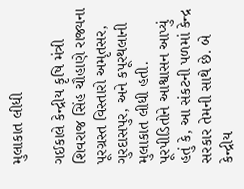મુલાકાત લીધી

ગઈકાલે કેન્દ્રીય કૃષિ મંત્રી શિવરાજ સિંહ ચૌહાણે રાજ્યના પૂરગ્રસ્ત વિસ્તારો અમૃતસર, ગુરદાસપુર, અને કપૂરથલાની મુલાકાત લીધી હતી. પૂરપીડિતોને આશ્વાસન આપ્યું હતું કે, આ સંકટની પળમાં કેન્દ્ર સરકાર તેમની સાથે છે. બે કેન્દ્રીય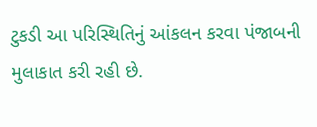ટુકડી આ પરિસ્થિતિનું આંકલન કરવા પંજાબની મુલાકાત કરી રહી છે.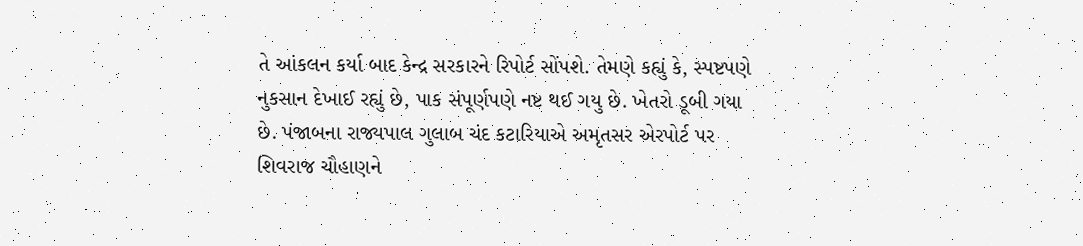તે આંકલન કર્યા બાદ કેન્દ્ર સરકારને રિપોર્ટ સોંપશે. તેમણે કહ્યું કે, સ્પષ્ટપણે નુકસાન દેખાઈ રહ્યું છે, પાક સંપૂર્ણપણે નષ્ટ થઈ ગયુ છે. ખેતરો ડૂબી ગયા છે. પંજાબના રાજ્યપાલ ગુલાબ ચંદ કટારિયાએ અમૃતસર એરપોર્ટ પર શિવરાજ ચૌહાણને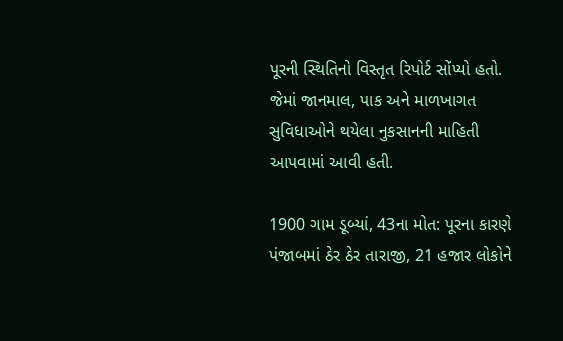પૂરની સ્થિતિનો વિસ્તૃત રિપોર્ટ સોંપ્યો હતો. જેમાં જાનમાલ, પાક અને માળખાગત સુવિધાઓને થયેલા નુકસાનની માહિતી આપવામાં આવી હતી.

1900 ગામ ડૂબ્યાં, 43ના મોત: પૂરના કારણે પંજાબમાં ઠેર ઠેર તારાજી, 21 હજાર લોકોને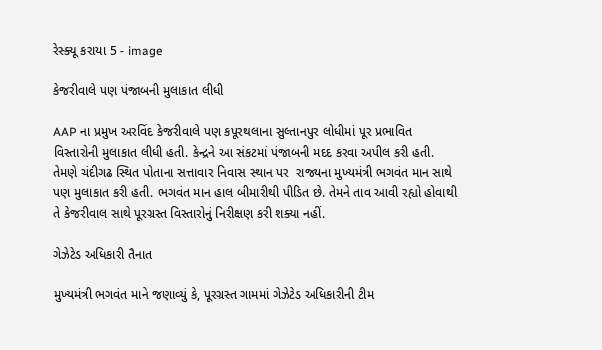રેસ્ક્યૂ કરાયા 5 - image

કેજરીવાલે પણ પંજાબની મુલાકાત લીધી

AAP ના પ્રમુખ અરવિંદ કેજરીવાલે પણ કપૂરથલાના સુલ્તાનપુર લોધીમાં પૂર પ્રભાવિત વિસ્તારોની મુલાકાત લીધી હતી. કેન્દ્રને આ સંકટમાં પંજાબની મદદ કરવા અપીલ કરી હતી. તેમણે ચંદીગઢ સ્થિત પોતાના સત્તાવાર નિવાસ સ્થાન પર  રાજ્યના મુખ્યમંત્રી ભગવંત માન સાથે પણ મુલાકાત કરી હતી. ભગવંત માન હાલ બીમારીથી પીડિત છે. તેમને તાવ આવી રહ્યો હોવાથી તે કેજરીવાલ સાથે પૂરગ્રસ્ત વિસ્તારોનું નિરીક્ષણ કરી શક્યા નહીં.

ગેઝેટેડ અધિકારી તૈનાત

મુખ્યમંત્રી ભગવંત માને જણાવ્યું કે, પૂરગ્રસ્ત ગામમાં ગેઝેટેડ અધિકારીની ટીમ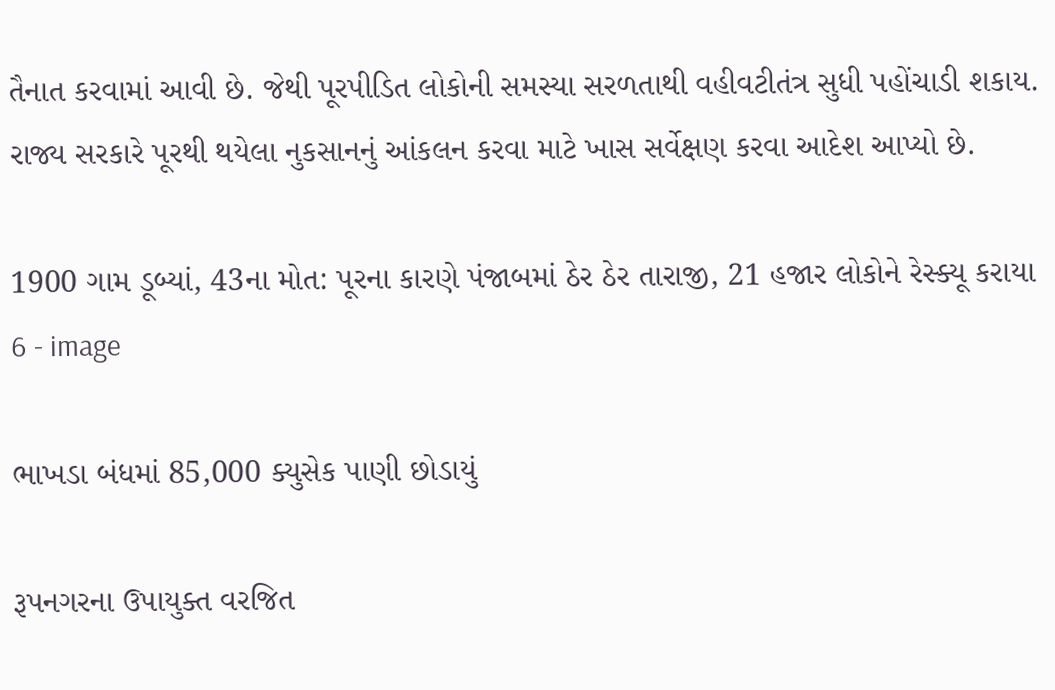તૈનાત કરવામાં આવી છે. જેથી પૂરપીડિત લોકોની સમસ્યા સરળતાથી વહીવટીતંત્ર સુધી પહોંચાડી શકાય. રાજ્ય સરકારે પૂરથી થયેલા નુકસાનનું આંકલન કરવા માટે ખાસ સર્વેક્ષણ કરવા આદેશ આપ્યો છે.

1900 ગામ ડૂબ્યાં, 43ના મોત: પૂરના કારણે પંજાબમાં ઠેર ઠેર તારાજી, 21 હજાર લોકોને રેસ્ક્યૂ કરાયા 6 - image

ભાખડા બંધમાં 85,000 ક્યુસેક પાણી છોડાયું

રૂપનગરના ઉપાયુક્ત વરજિત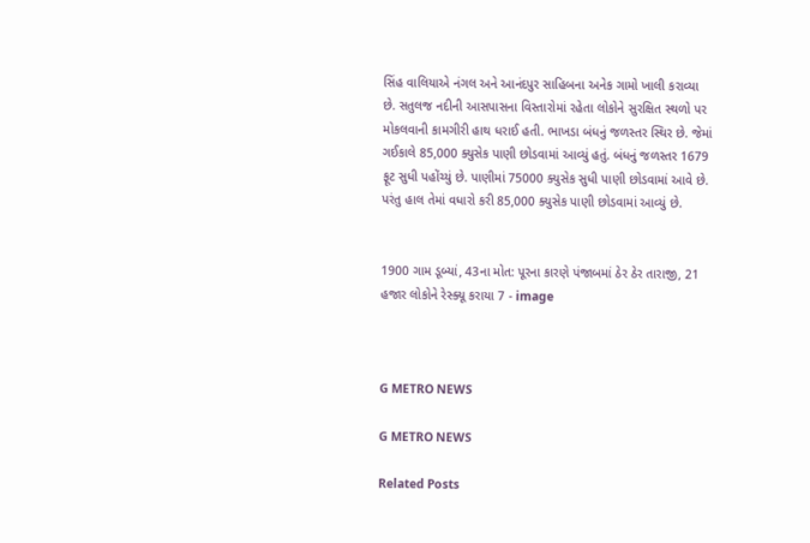સિંહ વાલિયાએ નંગલ અને આનંદપુર સાહિબના અનેક ગામો ખાલી કરાવ્યા છે. સતુલજ નદીની આસપાસના વિસ્તારોમાં રહેતા લોકોને સુરક્ષિત સ્થળો પર મોકલવાની કામગીરી હાથ ધરાઈ હતી. ભાખડા બંધનું જળસ્તર સ્થિર છે. જેમાં ગઈકાલે 85,000 ક્યુસેક પાણી છોડવામાં આવ્યું હતું. બંધનું જળસ્તર 1679 ફૂટ સુધી પહોંચ્યું છે. પાણીમાં 75000 ક્યુસેક સુધી પાણી છોડવામાં આવે છે. પરંતુ હાલ તેમાં વધારો કરી 85,000 ક્યુસેક પાણી છોડવામાં આવ્યું છે.


1900 ગામ ડૂબ્યાં, 43ના મોત: પૂરના કારણે પંજાબમાં ઠેર ઠેર તારાજી, 21 હજાર લોકોને રેસ્ક્યૂ કરાયા 7 - image



G METRO NEWS

G METRO NEWS

Related Posts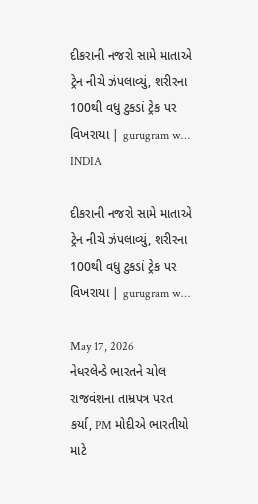દીકરાની નજરો સામે માતાએ ટ્રેન નીચે ઝંપલાવ્યું, શરીરના 100થી વધુ ટુકડાં ટ્રેક પર વિખરાયા | gurugram w…
INDIA

દીકરાની નજરો સામે માતાએ ટ્રેન નીચે ઝંપલાવ્યું, શરીરના 100થી વધુ ટુકડાં ટ્રેક પર વિખરાયા | gurugram w…

May 17, 2026
નેધરલેન્ડે ભારતને ચોલ રાજવંશના તામ્રપત્ર પરત કર્યા, PM મોદીએ ભારતીયો માટે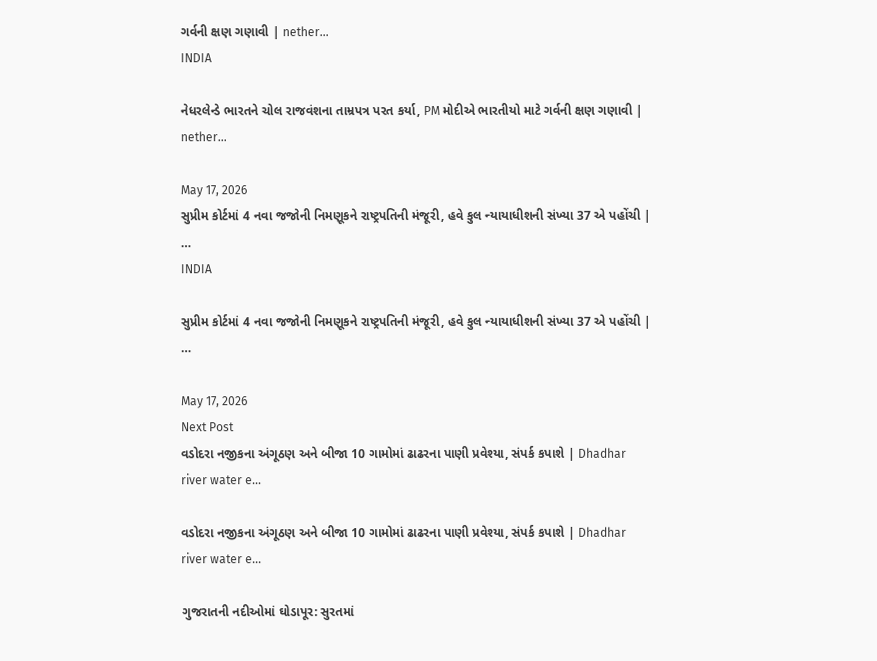ગર્વની ક્ષણ ગણાવી | nether…
INDIA

નેધરલેન્ડે ભારતને ચોલ રાજવંશના તામ્રપત્ર પરત કર્યા, PM મોદીએ ભારતીયો માટે ગર્વની ક્ષણ ગણાવી | nether…

May 17, 2026
સુપ્રીમ કોર્ટમાં 4 નવા જજોની નિમણૂકને રાષ્ટ્રપતિની મંજૂરી, હવે કુલ ન્યાયાધીશની સંખ્યા 37 એ પહોંચી | …
INDIA

સુપ્રીમ કોર્ટમાં 4 નવા જજોની નિમણૂકને રાષ્ટ્રપતિની મંજૂરી, હવે કુલ ન્યાયાધીશની સંખ્યા 37 એ પહોંચી | …

May 17, 2026
Next Post
વડોદરા નજીકના અંગૂઠણ અને બીજા 10 ગામોમાં ઢાઢરના પાણી પ્રવેશ્યા, સંપર્ક કપાશે | Dhadhar river water e…

વડોદરા નજીકના અંગૂઠણ અને બીજા 10 ગામોમાં ઢાઢરના પાણી પ્રવેશ્યા, સંપર્ક કપાશે | Dhadhar river water e...

ગુજરાતની નદીઓમાં ઘોડાપૂર: સુરતમાં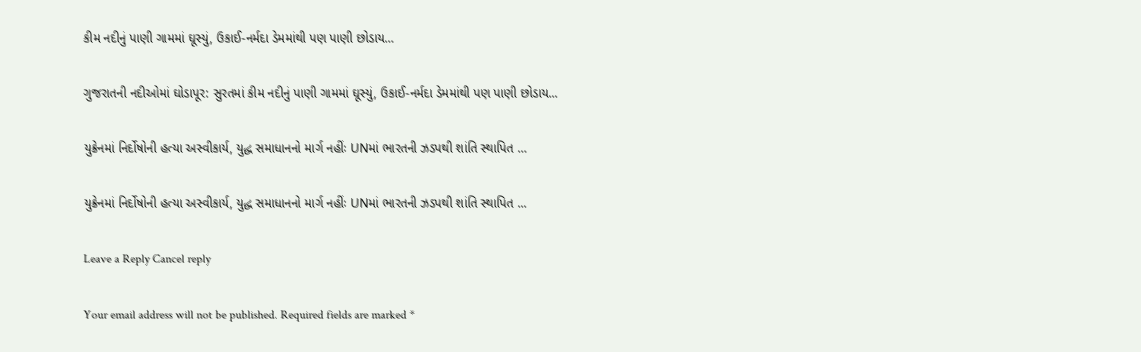કીમ નદીનું પાણી ગામમાં ઘૂસ્યું, ઉકાઈ-નર્મદા ડેમમાંથી પણ પાણી છોડાય…

ગુજરાતની નદીઓમાં ઘોડાપૂર: સુરતમાં કીમ નદીનું પાણી ગામમાં ઘૂસ્યું, ઉકાઈ-નર્મદા ડેમમાંથી પણ પાણી છોડાય...

યુક્રેનમાં નિર્દોષોની હત્યા અસ્વીકાર્ય, યુદ્ધ સમાધાનનો માર્ગ નહીંઃ UNમાં ભારતની ઝડપથી શાંતિ સ્થાપિત …

યુક્રેનમાં નિર્દોષોની હત્યા અસ્વીકાર્ય, યુદ્ધ સમાધાનનો માર્ગ નહીંઃ UNમાં ભારતની ઝડપથી શાંતિ સ્થાપિત ...

Leave a Reply Cancel reply

Your email address will not be published. Required fields are marked *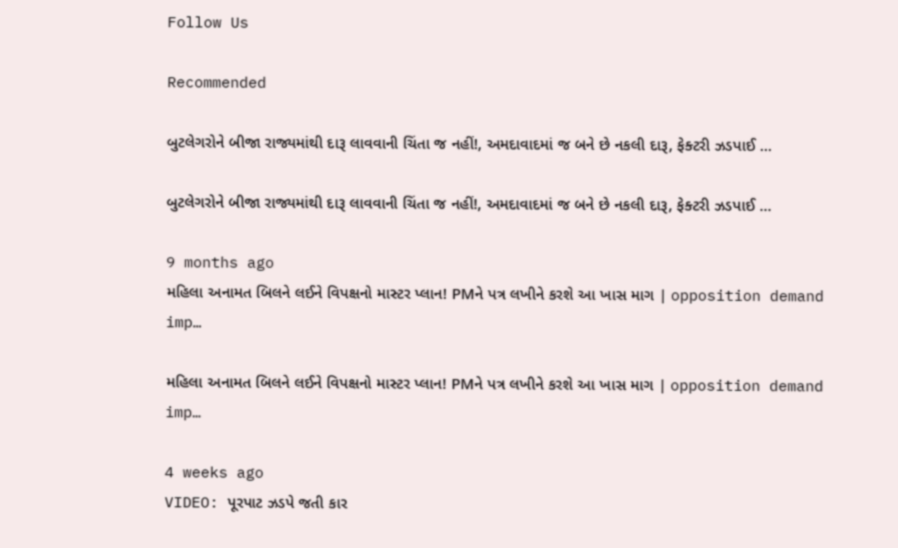Follow Us

Recommended

બુટલેગરોને બીજા રાજ્યમાંથી દારૂ લાવવાની ચિંતા જ નહીં!, અમદાવાદમાં જ બને છે નકલી દારૂ, ફેક્ટરી ઝડપાઈ …

બુટલેગરોને બીજા રાજ્યમાંથી દારૂ લાવવાની ચિંતા જ નહીં!, અમદાવાદમાં જ બને છે નકલી દારૂ, ફેક્ટરી ઝડપાઈ …

9 months ago
મહિલા અનામત બિલને લઈને વિપક્ષનો માસ્ટર પ્લાન! PMને પત્ર લખીને કરશે આ ખાસ માગ | opposition demand imp…

મહિલા અનામત બિલને લઈને વિપક્ષનો માસ્ટર પ્લાન! PMને પત્ર લખીને કરશે આ ખાસ માગ | opposition demand imp…

4 weeks ago
VIDEO: પૂરપાટ ઝડપે જતી કાર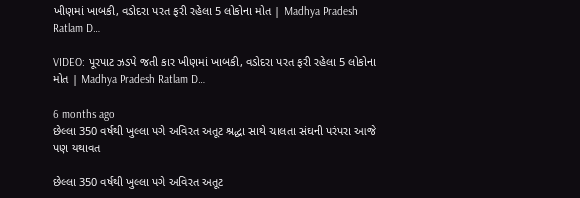ખીણમાં ખાબકી, વડોદરા પરત ફરી રહેલા 5 લોકોના મોત | Madhya Pradesh Ratlam D…

VIDEO: પૂરપાટ ઝડપે જતી કાર ખીણમાં ખાબકી, વડોદરા પરત ફરી રહેલા 5 લોકોના મોત | Madhya Pradesh Ratlam D…

6 months ago
છેલ્લા 350 વર્ષથી ખુલ્લા પગે અવિરત અતૂટ શ્રદ્ધા સાથે ચાલતા સંઘની પરંપરા આજે પણ યથાવત

છેલ્લા 350 વર્ષથી ખુલ્લા પગે અવિરત અતૂટ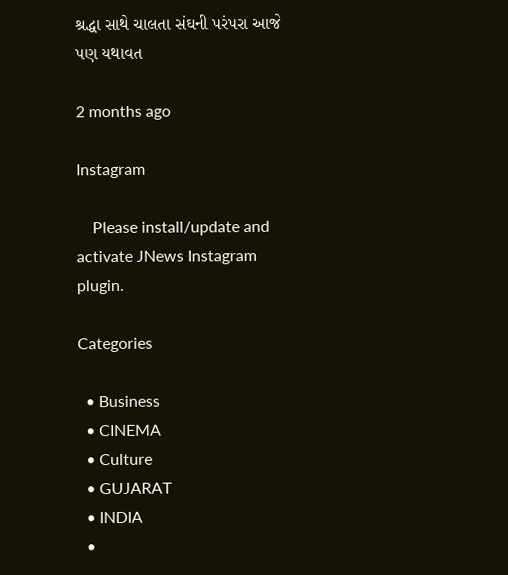શ્રદ્ધા સાથે ચાલતા સંઘની પરંપરા આજે પણ યથાવત

2 months ago

Instagram

    Please install/update and activate JNews Instagram plugin.

Categories

  • Business
  • CINEMA
  • Culture
  • GUJARAT
  • INDIA
  •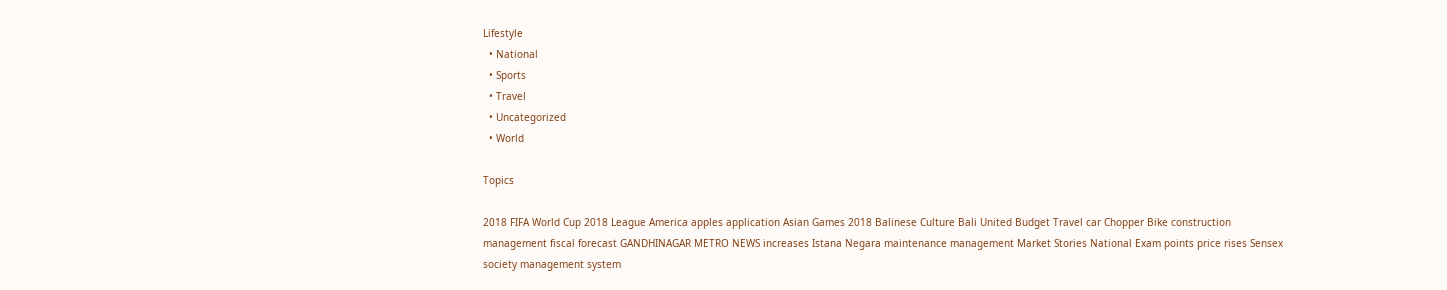Lifestyle
  • National
  • Sports
  • Travel
  • Uncategorized
  • World

Topics

2018 FIFA World Cup 2018 League America apples application Asian Games 2018 Balinese Culture Bali United Budget Travel car Chopper Bike construction management fiscal forecast GANDHINAGAR METRO NEWS increases Istana Negara maintenance management Market Stories National Exam points price rises Sensex society management system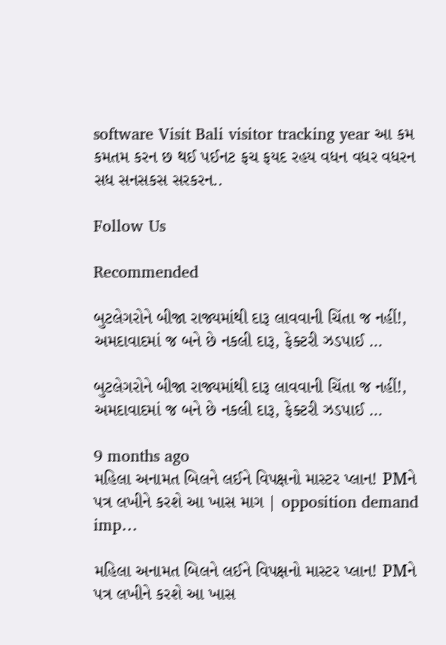software Visit Bali visitor tracking year આ કમ કમતમ કરન છ થઈ પઈનટ ફચ ફયદ રહય વધન વધર વધરન સધ સનસકસ સરકરન..

Follow Us

Recommended

બુટલેગરોને બીજા રાજ્યમાંથી દારૂ લાવવાની ચિંતા જ નહીં!, અમદાવાદમાં જ બને છે નકલી દારૂ, ફેક્ટરી ઝડપાઈ …

બુટલેગરોને બીજા રાજ્યમાંથી દારૂ લાવવાની ચિંતા જ નહીં!, અમદાવાદમાં જ બને છે નકલી દારૂ, ફેક્ટરી ઝડપાઈ …

9 months ago
મહિલા અનામત બિલને લઈને વિપક્ષનો માસ્ટર પ્લાન! PMને પત્ર લખીને કરશે આ ખાસ માગ | opposition demand imp…

મહિલા અનામત બિલને લઈને વિપક્ષનો માસ્ટર પ્લાન! PMને પત્ર લખીને કરશે આ ખાસ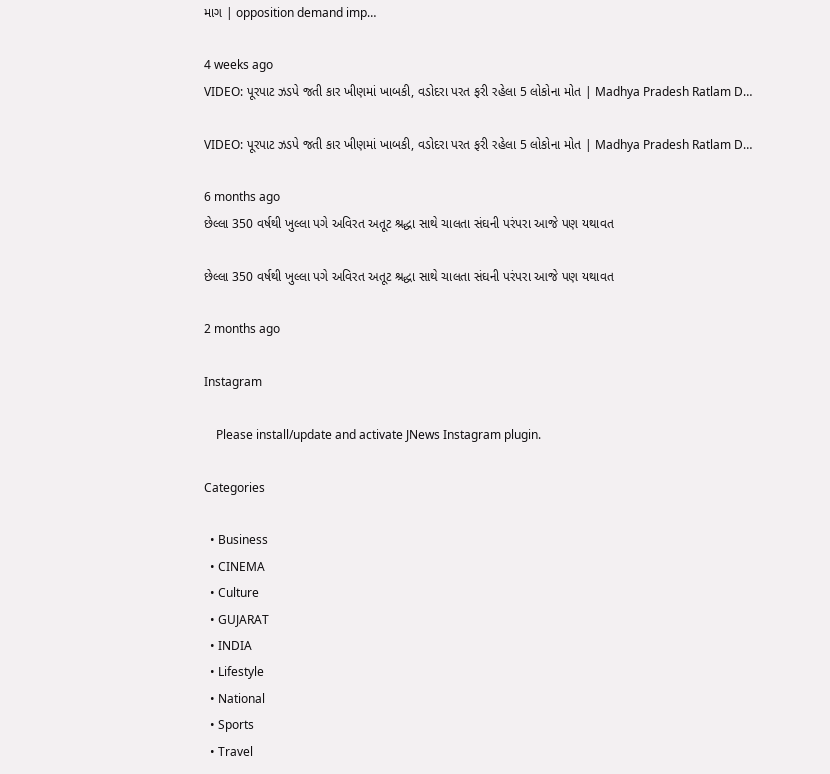માગ | opposition demand imp…

4 weeks ago
VIDEO: પૂરપાટ ઝડપે જતી કાર ખીણમાં ખાબકી, વડોદરા પરત ફરી રહેલા 5 લોકોના મોત | Madhya Pradesh Ratlam D…

VIDEO: પૂરપાટ ઝડપે જતી કાર ખીણમાં ખાબકી, વડોદરા પરત ફરી રહેલા 5 લોકોના મોત | Madhya Pradesh Ratlam D…

6 months ago
છેલ્લા 350 વર્ષથી ખુલ્લા પગે અવિરત અતૂટ શ્રદ્ધા સાથે ચાલતા સંઘની પરંપરા આજે પણ યથાવત

છેલ્લા 350 વર્ષથી ખુલ્લા પગે અવિરત અતૂટ શ્રદ્ધા સાથે ચાલતા સંઘની પરંપરા આજે પણ યથાવત

2 months ago

Instagram

    Please install/update and activate JNews Instagram plugin.

Categories

  • Business
  • CINEMA
  • Culture
  • GUJARAT
  • INDIA
  • Lifestyle
  • National
  • Sports
  • Travel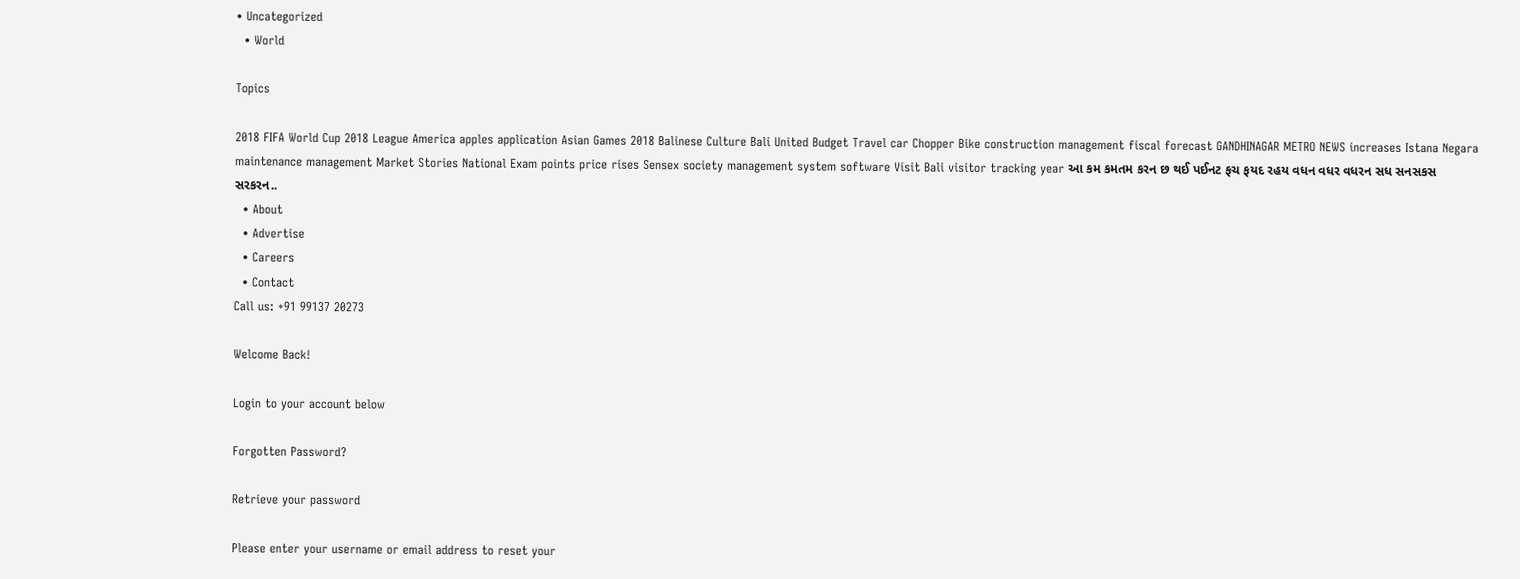• Uncategorized
  • World

Topics

2018 FIFA World Cup 2018 League America apples application Asian Games 2018 Balinese Culture Bali United Budget Travel car Chopper Bike construction management fiscal forecast GANDHINAGAR METRO NEWS increases Istana Negara maintenance management Market Stories National Exam points price rises Sensex society management system software Visit Bali visitor tracking year આ કમ કમતમ કરન છ થઈ પઈનટ ફચ ફયદ રહય વધન વધર વધરન સધ સનસકસ સરકરન..
  • About
  • Advertise
  • Careers
  • Contact
Call us: +91 99137 20273

Welcome Back!

Login to your account below

Forgotten Password?

Retrieve your password

Please enter your username or email address to reset your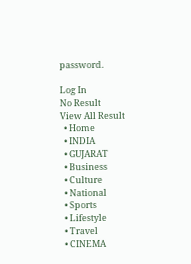password.

Log In
No Result
View All Result
  • Home
  • INDIA
  • GUJARAT
  • Business
  • Culture
  • National
  • Sports
  • Lifestyle
  • Travel
  • CINEMA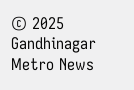© 2025 Gandhinagar Metro News